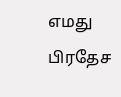எமது பிரதேச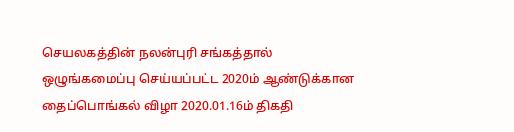செயலகத்தின் நலன்புரி சங்கத்தால் ஒழுங்கமைப்பு செய்யப்பட்ட 2020ம் ஆண்டுக்கான தைப்பொங்கல் விழா 2020.01.16ம் திகதி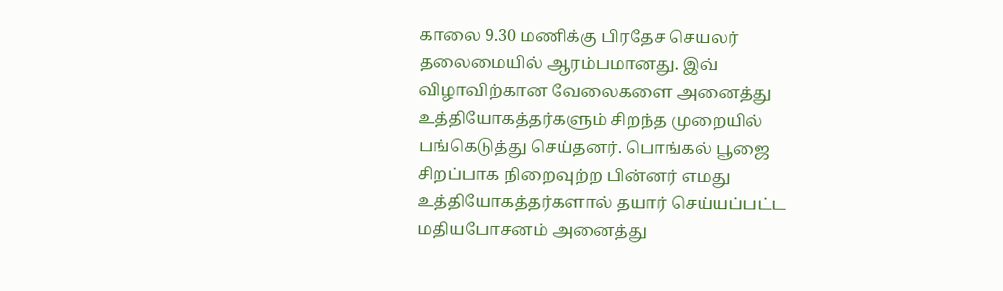காலை 9.30 மணிக்கு பிரதேச செயலர் தலைமையில் ஆரம்பமானது. இவ் விழாவிற்கான வேலைகளை அனைத்து உத்தியோகத்தர்களும் சிறந்த முறையில் பங்கெடுத்து செய்தனர். பொங்கல் பூஜை சிறப்பாக நிறைவுற்ற பின்னர் எமது உத்தியோகத்தர்களால் தயார் செய்யப்பட்ட மதியபோசனம் அனைத்து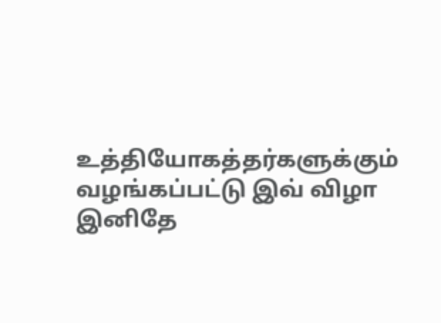உத்தியோகத்தர்களுக்கும் வழங்கப்பட்டு இவ் விழா இனிதே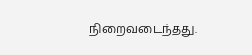நிறைவடைந்தது.